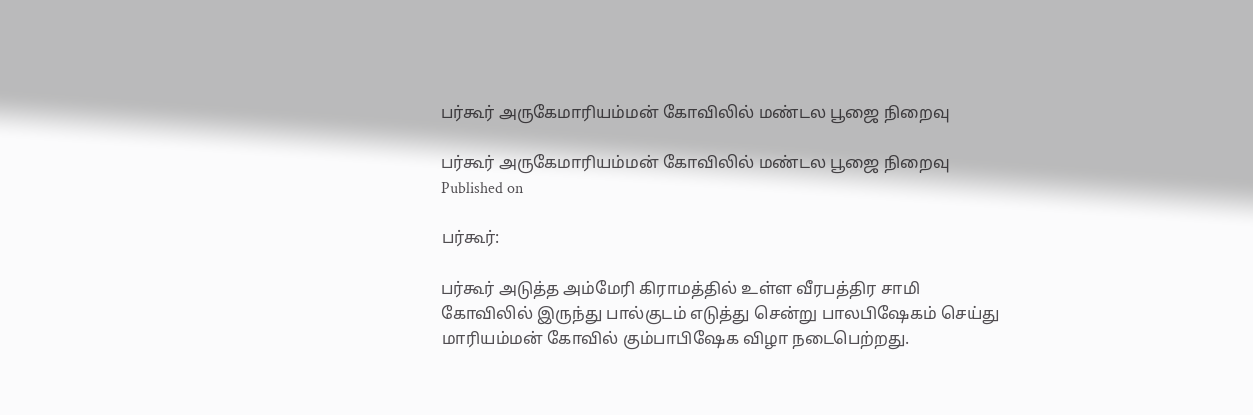பர்கூர் அருகேமாரியம்மன் கோவிலில் மண்டல பூஜை நிறைவு

பர்கூர் அருகேமாரியம்மன் கோவிலில் மண்டல பூஜை நிறைவு
Published on

பர்கூர்:

பர்கூர் அடுத்த அம்மேரி கிராமத்தில் உள்ள வீரபத்திர சாமி கோவிலில் இருந்து பால்குடம் எடுத்து சென்று பாலபிஷேகம் செய்து மாரியம்மன் கோவில் கும்பாபிஷேக விழா நடைபெற்றது.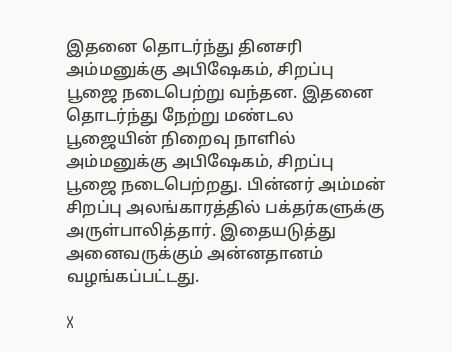இதனை தொடர்ந்து தினசரி அம்மனுக்கு அபிஷேகம், சிறப்பு பூஜை நடைபெற்று வந்தன. இதனை தொடர்ந்து நேற்று மண்டல பூஜையின் நிறைவு நாளில் அம்மனுக்கு அபிஷேகம், சிறப்பு பூஜை நடைபெற்றது. பின்னர் அம்மன் சிறப்பு அலங்காரத்தில் பக்தர்களுக்கு அருள்பாலித்தார். இதையடுத்து அனைவருக்கும் அன்னதானம் வழங்கப்பட்டது.

X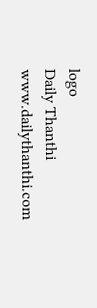logo
Daily Thanthi
www.dailythanthi.com